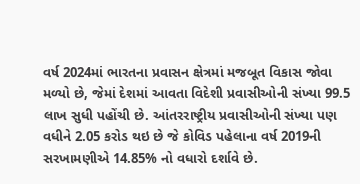વર્ષ 2024માં ભારતના પ્રવાસન ક્ષેત્રમાં મજબૂત વિકાસ જોવા મળ્યો છે, જેમાં દેશમાં આવતા વિદેશી પ્રવાસીઓની સંખ્યા 99.5 લાખ સુધી પહોંચી છે. આંતરરાષ્ટ્રીય પ્રવાસીઓની સંખ્યા પણ વધીને 2.05 કરોડ થઇ છે જે કોવિડ પહેલાના વર્ષ 2019ની સરખામણીએ 14.85% નો વધારો દર્શાવે છે.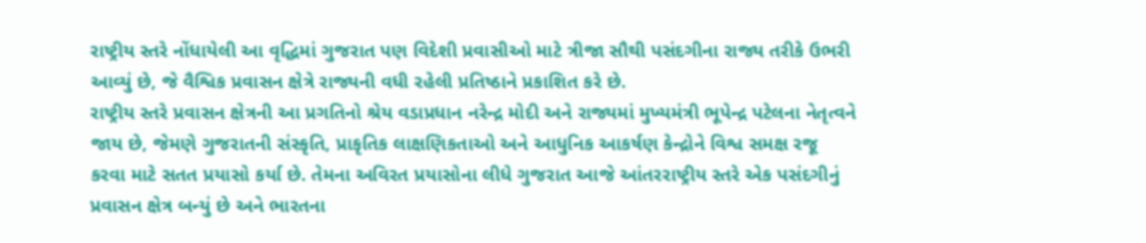રાષ્ટ્રીય સ્તરે નોંધાયેલી આ વૃદ્ધિમાં ગુજરાત પણ વિદેશી પ્રવાસીઓ માટે ત્રીજા સૌથી પસંદગીના રાજ્ય તરીકે ઉભરી આવ્યું છે, જે વૈશ્વિક પ્રવાસન ક્ષેત્રે રાજ્યની વધી રહેલી પ્રતિષ્ઠાને પ્રકાશિત કરે છે.
રાષ્ટ્રીય સ્તરે પ્રવાસન ક્ષેત્રની આ પ્રગતિનો શ્રેય વડાપ્રધાન નરેન્દ્ર મોદી અને રાજ્યમાં મુખ્યમંત્રી ભૂપેન્દ્ર પટેલના નેતૃત્વને જાય છે, જેમણે ગુજરાતની સંસ્કૃતિ, પ્રાકૃતિક લાક્ષણિકતાઓ અને આધુનિક આકર્ષણ કેન્દ્રોને વિશ્વ સમક્ષ રજૂ કરવા માટે સતત પ્રયાસો કર્યા છે. તેમના અવિરત પ્રયાસોના લીધે ગુજરાત આજે આંતરરાષ્ટ્રીય સ્તરે એક પસંદગીનું પ્રવાસન ક્ષેત્ર બન્યું છે અને ભારતના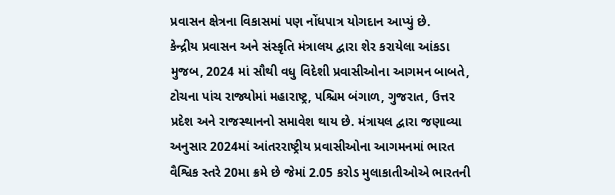પ્રવાસન ક્ષેત્રના વિકાસમાં પણ નોંધપાત્ર યોગદાન આપ્યું છે.
કેન્દ્રીય પ્રવાસન અને સંસ્કૃતિ મંત્રાલય દ્વારા શેર કરાયેલા આંકડા મુજબ, 2024 માં સૌથી વધુ વિદેશી પ્રવાસીઓના આગમન બાબતે, ટોચના પાંચ રાજ્યોમાં મહારાષ્ટ્ર, પશ્ચિમ બંગાળ, ગુજરાત, ઉત્તર પ્રદેશ અને રાજસ્થાનનો સમાવેશ થાય છે. મંત્રાયલ દ્વારા જણાવ્યા અનુસાર 2024માં આંતરરાષ્ટ્રીય પ્રવાસીઓના આગમનમાં ભારત વૈશ્વિક સ્તરે 20મા ક્રમે છે જેમાં 2.05 કરોડ મુલાકાતીઓએ ભારતની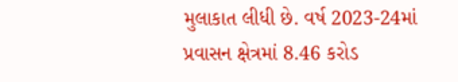મુલાકાત લીધી છે. વર્ષ 2023-24માં પ્રવાસન ક્ષેત્રમાં 8.46 કરોડ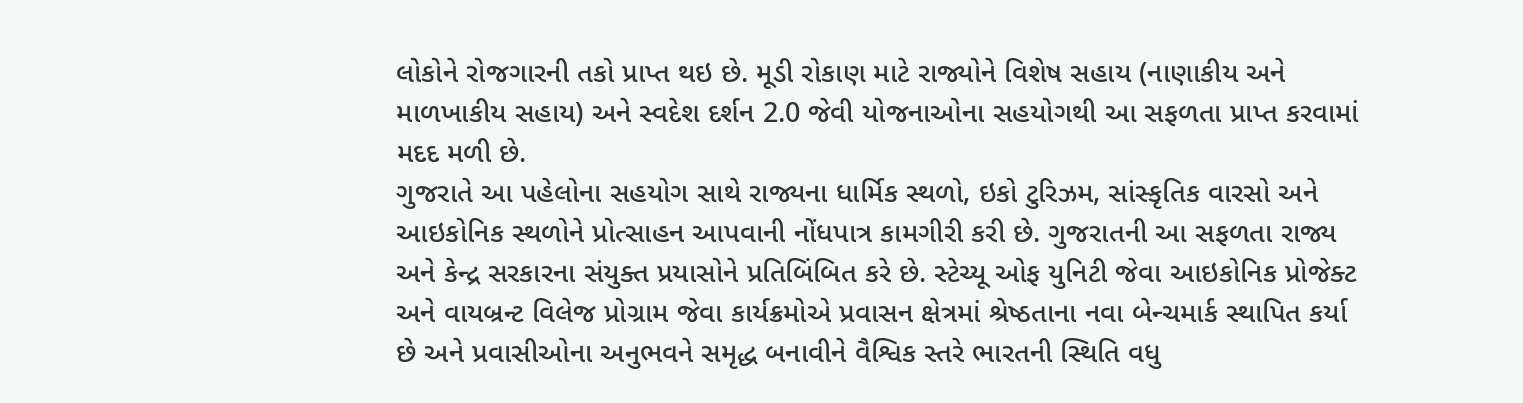લોકોને રોજગારની તકો પ્રાપ્ત થઇ છે. મૂડી રોકાણ માટે રાજ્યોને વિશેષ સહાય (નાણાકીય અને માળખાકીય સહાય) અને સ્વદેશ દર્શન 2.0 જેવી યોજનાઓના સહયોગથી આ સફળતા પ્રાપ્ત કરવામાં મદદ મળી છે.
ગુજરાતે આ પહેલોના સહયોગ સાથે રાજ્યના ધાર્મિક સ્થળો, ઇકો ટુરિઝમ, સાંસ્કૃતિક વારસો અને આઇકોનિક સ્થળોને પ્રોત્સાહન આપવાની નોંધપાત્ર કામગીરી કરી છે. ગુજરાતની આ સફળતા રાજ્ય અને કેન્દ્ર સરકારના સંયુક્ત પ્રયાસોને પ્રતિબિંબિત કરે છે. સ્ટેચ્યૂ ઓફ યુનિટી જેવા આઇકોનિક પ્રોજેક્ટ અને વાયબ્રન્ટ વિલેજ પ્રોગ્રામ જેવા કાર્યક્રમોએ પ્રવાસન ક્ષેત્રમાં શ્રેષ્ઠતાના નવા બેન્ચમાર્ક સ્થાપિત કર્યા છે અને પ્રવાસીઓના અનુભવને સમૃદ્ધ બનાવીને વૈશ્વિક સ્તરે ભારતની સ્થિતિ વધુ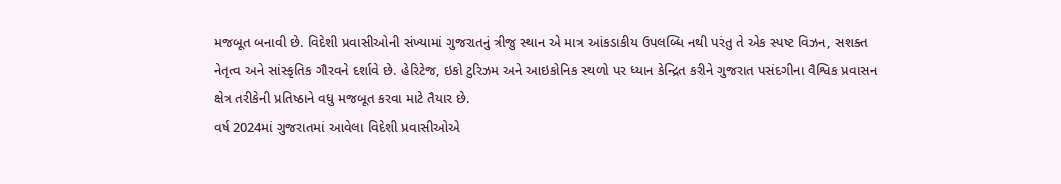મજબૂત બનાવી છે. વિદેશી પ્રવાસીઓની સંખ્યામાં ગુજરાતનું ત્રીજુ સ્થાન એ માત્ર આંકડાકીય ઉપલબ્ધિ નથી પરંતુ તે એક સ્પષ્ટ વિઝન, સશક્ત નેતૃત્વ અને સાંસ્કૃતિક ગૌરવને દર્શાવે છે. હેરિટેજ, ઇકો ટુરિઝમ અને આઇકોનિક સ્થળો પર ધ્યાન કેન્દ્રિત કરીને ગુજરાત પસંદગીના વૈશ્વિક પ્રવાસન ક્ષેત્ર તરીકેની પ્રતિષ્ઠાને વધુ મજબૂત કરવા માટે તૈયાર છે.
વર્ષ 2024માં ગુજરાતમાં આવેલા વિદેશી પ્રવાસીઓએ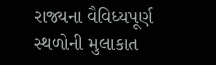રાજ્યના વૈવિધ્યપૂર્ણ સ્થળોની મુલાકાત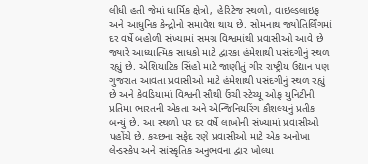લીધી હતી જેમાં ધાર્મિક ક્ષેત્રો, હેરિટેજ સ્થળો, વાઇલ્ડલાઇફ અને આધુનિક કેન્દ્રોનો સમાવેશ થાય છે. સોમનાથ જ્યોતિર્લિંગમાં દર વર્ષે બહોળી સંખ્યામાં સમગ્ર વિશ્વમાંથી પ્રવાસીઓ આવે છે જ્યારે આધ્યાત્મિક સાધકો માટે દ્વારકા હંમેશાથી પસંદગીનું સ્થળ રહ્યું છે. એશિયાટિક સિંહો માટે જાણીતું ગીર રાષ્ટ્રીય ઉદ્યાન પણ ગુજરાત આવતા પ્રવાસીઓ માટે હંમેશાથી પસંદગીનું સ્થળ રહ્યું છે અને કેવડિયામાં વિશ્વની સૌથી ઉંચી સ્ટેચ્યૂ ઓફ યુનિટીની પ્રતિમા ભારતની એકતા અને એન્જિનિયરિંગ કૌશલ્યનું પ્રતીક બન્યું છે. આ સ્થળો પર દર વર્ષે લાખોની સંખ્યામાં પ્રવાસીઓ પહોંચે છે. કચ્છના સફેદ રણે પ્રવાસીઓ માટે એક અનોખા લેન્ડસ્કેપ અને સાંસ્કૃતિક અનુભવના દ્વાર ખોલ્યા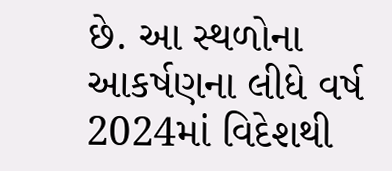છે. આ સ્થળોના આકર્ષણના લીધે વર્ષ 2024માં વિદેશથી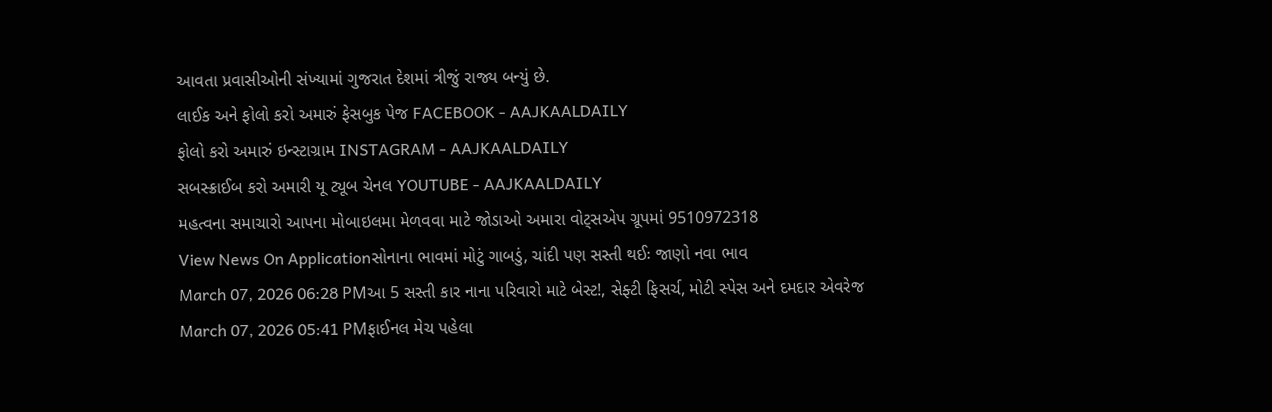આવતા પ્રવાસીઓની સંખ્યામાં ગુજરાત દેશમાં ત્રીજું રાજ્ય બન્યું છે.
લાઈક અને ફોલો કરો અમારું ફેસબુક પેજ FACEBOOK - AAJKAALDAILY
ફોલો કરો અમારું ઇન્સ્ટાગ્રામ INSTAGRAM - AAJKAALDAILY
સબસ્ક્રાઈબ કરો અમારી યૂ ટ્યૂબ ચેનલ YOUTUBE - AAJKAALDAILY
મહત્વના સમાચારો આપના મોબાઇલમા મેળવવા માટે જોડાઓ અમારા વોટ્સએપ ગ્રૂપમાં 9510972318
View News On Applicationસોનાના ભાવમાં મોટું ગાબડું, ચાંદી પણ સસ્તી થઈઃ જાણો નવા ભાવ
March 07, 2026 06:28 PMઆ 5 સસ્તી કાર નાના પરિવારો માટે બેસ્ટ!, સેફ્ટી ફિસર્ચ, મોટી સ્પેસ અને દમદાર એવરેજ
March 07, 2026 05:41 PMફાઈનલ મેચ પહેલા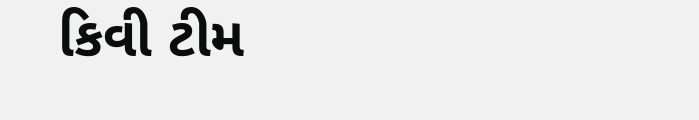કિવી ટીમ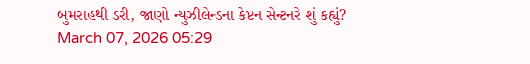બુમરાહથી ડરી, જાણો ન્યુઝીલેન્ડના કેપ્ટન સેન્ટનરે શું કહ્યું?
March 07, 2026 05:29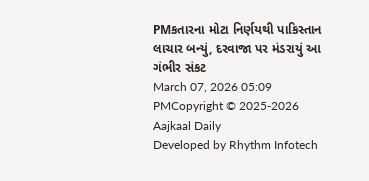PMકતારના મોટા નિર્ણયથી પાકિસ્તાન લાચાર બન્યું, દરવાજા પર મંડરાયું આ ગંભીર સંકટ
March 07, 2026 05:09 PMCopyright © 2025-2026 Aajkaal Daily
Developed by Rhythm Infotech